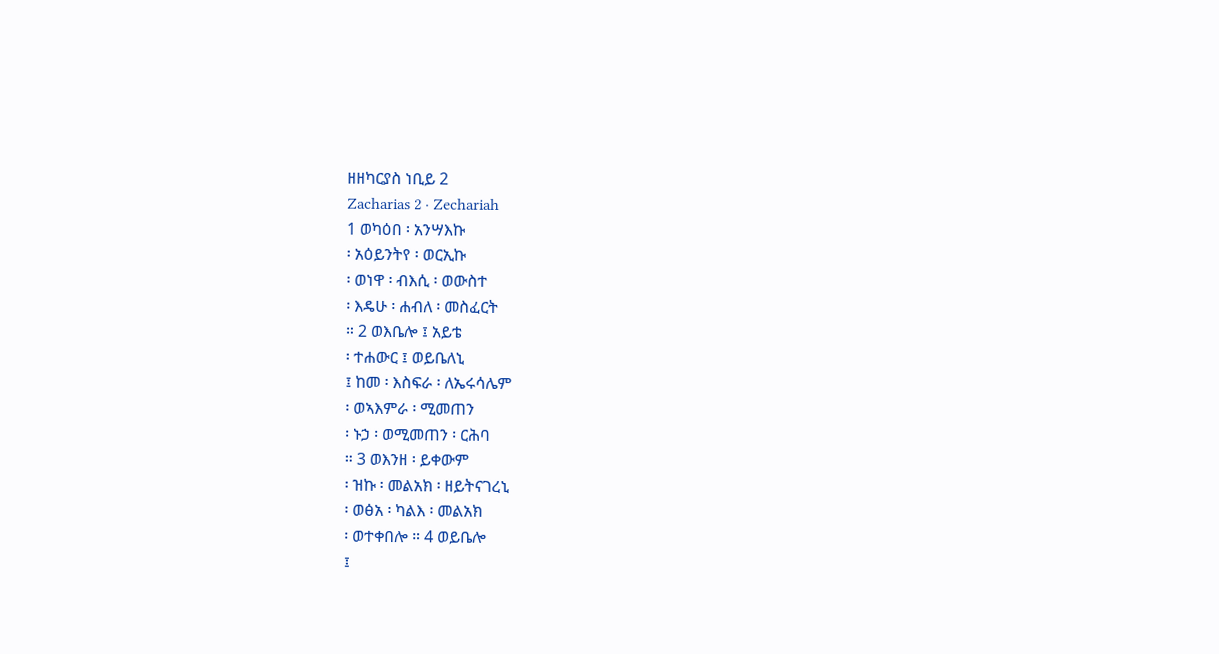ዘዘካርያስ ነቢይ 2
Zacharias 2 · Zechariah
1 ወካዕበ ፡ አንሣእኩ
፡ አዕይንትየ ፡ ወርኢኩ
፡ ወነዋ ፡ ብእሲ ፡ ወውስተ
፡ እዴሁ ፡ ሐብለ ፡ መስፈርት
። 2 ወእቤሎ ፤ አይቴ
፡ ተሐውር ፤ ወይቤለኒ
፤ ከመ ፡ እስፍራ ፡ ለኤሩሳሌም
፡ ወኣእምራ ፡ ሚመጠን
፡ ኑኃ ፡ ወሚመጠን ፡ ርሕባ
። 3 ወእንዘ ፡ ይቀውም
፡ ዝኩ ፡ መልአክ ፡ ዘይትናገረኒ
፡ ወፅአ ፡ ካልእ ፡ መልአክ
፡ ወተቀበሎ ። 4 ወይቤሎ
፤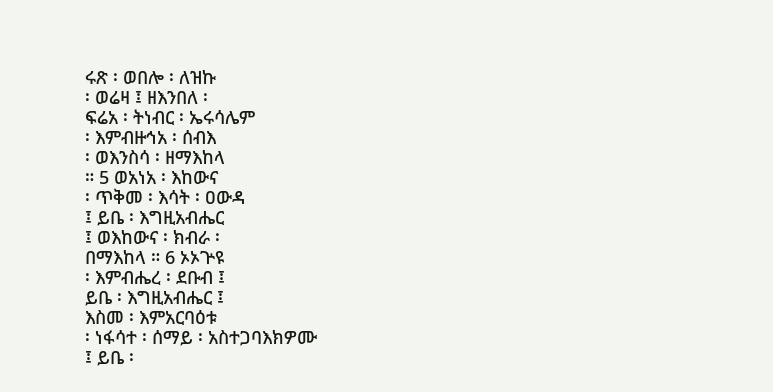ሩጽ ፡ ወበሎ ፡ ለዝኩ
፡ ወሬዛ ፤ ዘእንበለ ፡
ፍሬአ ፡ ትነብር ፡ ኤሩሳሌም
፡ እምብዙኅአ ፡ ሰብእ
፡ ወእንስሳ ፡ ዘማእከላ
። 5 ወአነአ ፡ እከውና
፡ ጥቅመ ፡ እሳት ፡ ዐውዳ
፤ ይቤ ፡ እግዚአብሔር
፤ ወእከውና ፡ ክብራ ፡
በማእከላ ። 6 ኦኦጕዩ
፡ እምብሔረ ፡ ደቡብ ፤
ይቤ ፡ እግዚአብሔር ፤
እስመ ፡ እምአርባዕቱ
፡ ነፋሳተ ፡ ሰማይ ፡ አስተጋባእክዎሙ
፤ ይቤ ፡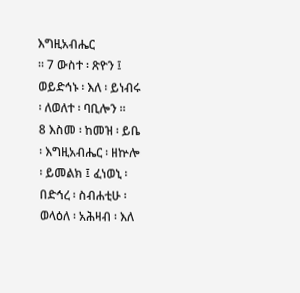እግዚአብሔር
። 7 ውስተ ፡ ጽዮን ፤
ወይድኅኑ ፡ እለ ፡ ይነብሩ
፡ ለወለተ ፡ ባቢሎን ።
8 እስመ ፡ ከመዝ ፡ ይቤ
፡ እግዚአብሔር ፡ ዘኵሎ
፡ ይመልክ ፤ ፈነወኒ ፡
በድኅረ ፡ ስብሐቲሁ ፡
ወላዕለ ፡ አሕዛብ ፡ እለ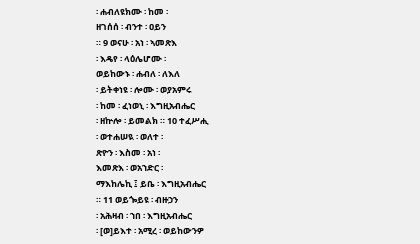፡ ሐብለዩክሙ ፡ ከመ ፡
ዘገሰሰ ፡ ብንተ ፡ ዐይን
። 9 ወናሁ ፡ አነ ፡ ኣመጽእ
፡ እዴየ ፡ ላዕሌሆሙ ፡
ወይከውኑ ፡ ሐብለ ፡ ለእለ
፡ ይትቀነዩ ፡ ሎሙ ፡ ወያአምሩ
፡ ከመ ፡ ፈነወኒ ፡ እግዚአብሔር
፡ ዘኵሎ ፡ ይመልክ ። 10 ተፈሥሒ
፡ ወተሐሠዪ ፡ ወለተ ፡
ጽዮን ፡ እስመ ፡ አነ ፡
እመጽእ ፡ ወአኀድር ፡
ማእከሌኪ ፤ ይቤ ፡ እግዚአብሔር
። 11 ወይጐይዩ ፡ ብዙኃን
፡ አሕዛብ ፡ ኀበ ፡ እግዚአብሔር
፡ [ወ]ይእተ ፡ አሚረ ፡ ወይከውንዎ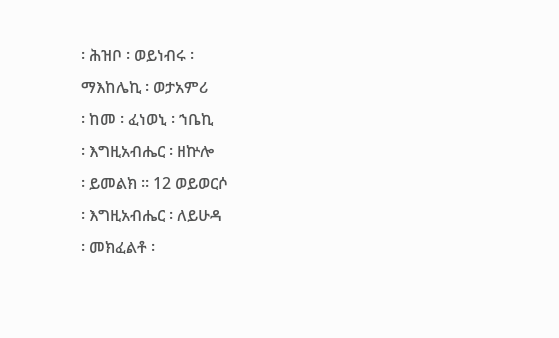፡ ሕዝቦ ፡ ወይነብሩ ፡
ማእከሌኪ ፡ ወታአምሪ
፡ ከመ ፡ ፈነወኒ ፡ ኀቤኪ
፡ እግዚአብሔር ፡ ዘኵሎ
፡ ይመልክ ። 12 ወይወርሶ
፡ እግዚአብሔር ፡ ለይሁዳ
፡ መክፈልቶ ፡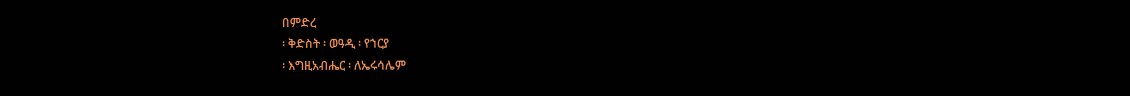በምድረ
፡ ቅድስት ፡ ወዓዲ ፡ የኀርያ
፡ እግዚአብሔር ፡ ለኤሩሳሌም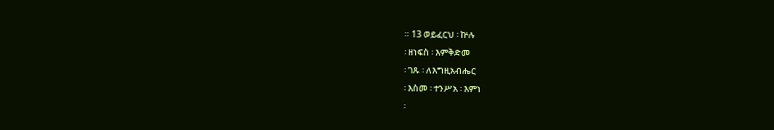። 13 ወይፈርህ ፡ ኵሉ
፡ ዘነፍስ ፡ እምቅድመ
፡ ገጹ ፡ ለእግዚአብሔር
፡ እስመ ፡ ተንሥአ ፡ እምነ
፡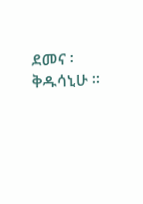ደመና ፡ ቅዱሳኒሁ ።